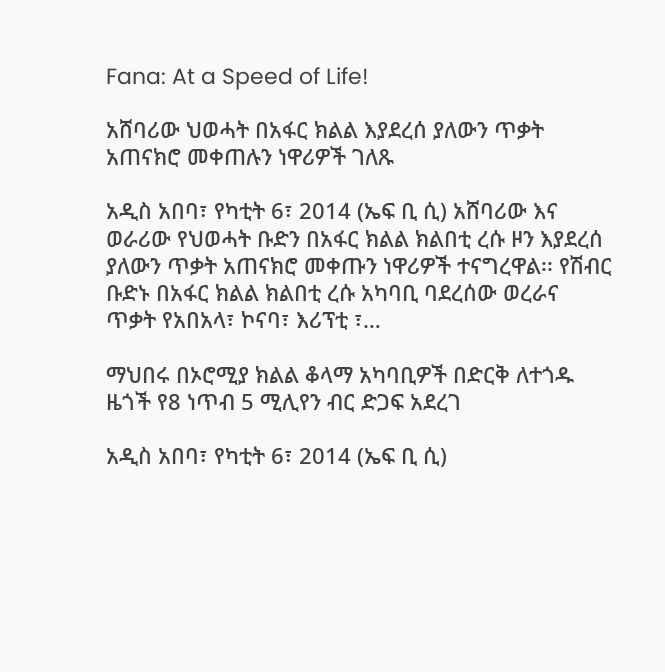Fana: At a Speed of Life!

አሸባሪው ህወሓት በአፋር ክልል እያደረሰ ያለውን ጥቃት አጠናክሮ መቀጠሉን ነዋሪዎች ገለጹ

አዲስ አበባ፣ የካቲት 6፣ 2014 (ኤፍ ቢ ሲ) አሸባሪው እና ወራሪው የህወሓት ቡድን በአፋር ክልል ክልበቲ ረሱ ዞን እያደረሰ ያለውን ጥቃት አጠናክሮ መቀጡን ነዋሪዎች ተናግረዋል፡፡ የሽብር ቡድኑ በአፋር ክልል ክልበቲ ረሱ አካባቢ ባደረሰው ወረራና ጥቃት የአበአላ፣ ኮናባ፣ እሪፕቲ ፣…

ማህበሩ በኦሮሚያ ክልል ቆላማ አካባቢዎች በድርቅ ለተጎዱ ዜጎች የ8 ነጥብ 5 ሚሊየን ብር ድጋፍ አደረገ

አዲስ አበባ፣ የካቲት 6፣ 2014 (ኤፍ ቢ ሲ)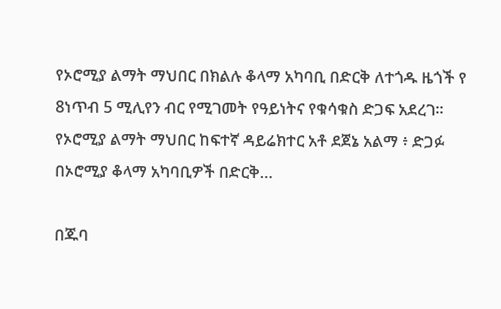የኦሮሚያ ልማት ማህበር በክልሉ ቆላማ አካባቢ በድርቅ ለተጎዱ ዜጎች የ 8ነጥብ 5 ሚሊየን ብር የሚገመት የዓይነትና የቁሳቁስ ድጋፍ አደረገ። የኦሮሚያ ልማት ማህበር ከፍተኛ ዳይሬክተር አቶ ደጀኔ አልማ ፥ ድጋፉ በኦሮሚያ ቆላማ አካባቢዎች በድርቅ…

በጁባ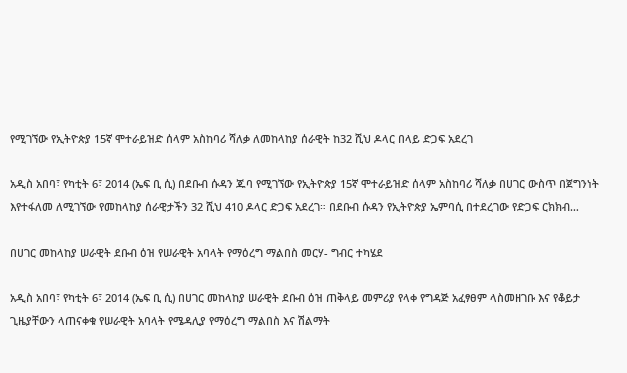የሚገኘው የኢትዮጵያ 15ኛ ሞተራይዝድ ሰላም አስከባሪ ሻለቃ ለመከላከያ ሰራዊት ከ32 ሺህ ዶላር በላይ ድጋፍ አደረገ

አዲስ አበባ፣ የካቲት 6፣ 2014 (ኤፍ ቢ ሲ) በደቡብ ሱዳን ጁባ የሚገኘው የኢትዮጵያ 15ኛ ሞተራይዝድ ሰላም አስከባሪ ሻለቃ በሀገር ውስጥ በጀግንነት እየተፋለመ ለሚገኘው የመከላከያ ሰራዊታችን 32 ሺህ 410 ዶላር ድጋፍ አደረገ። በደቡብ ሱዳን የኢትዮጵያ ኤምባሲ በተደረገው የድጋፍ ርክክብ…

በሀገር መከላከያ ሠራዊት ደቡብ ዕዝ የሠራዊት አባላት የማዕረግ ማልበስ መርሃ- ግብር ተካሄደ

አዲስ አበባ፣ የካቲት 6፣ 2014 (ኤፍ ቢ ሲ) በሀገር መከላከያ ሠራዊት ደቡብ ዕዝ ጠቅላይ መምሪያ የላቀ የግዳጅ አፈፃፀም ላስመዘገቡ እና የቆይታ ጊዜያቸውን ላጠናቀቁ የሠራዊት አባላት የሜዳሊያ የማዕረግ ማልበስ እና ሽልማት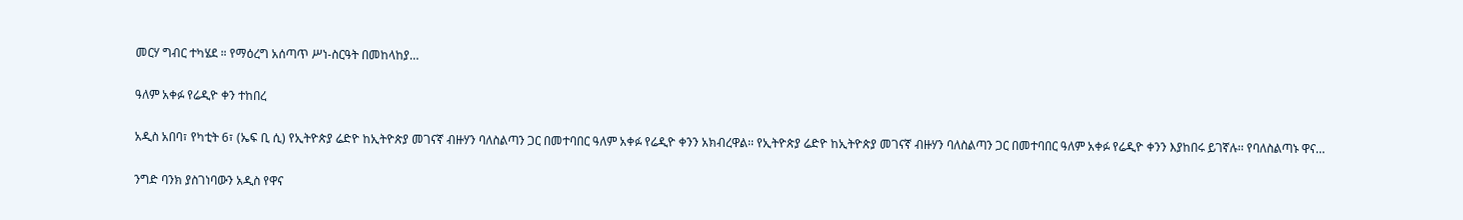መርሃ ግብር ተካሄደ ። የማዕረግ አሰጣጥ ሥነ-ስርዓት በመከላከያ…

ዓለም አቀፉ የሬዲዮ ቀን ተከበረ

አዲስ አበባ፣ የካቲት 6፣ (ኤፍ ቢ ሲ) የኢትዮጵያ ሬድዮ ከኢትዮጵያ መገናኛ ብዙሃን ባለስልጣን ጋር በመተባበር ዓለም አቀፉ የሬዲዮ ቀንን አክብረዋል፡፡ የኢትዮጵያ ሬድዮ ከኢትዮጵያ መገናኛ ብዙሃን ባለስልጣን ጋር በመተባበር ዓለም አቀፉ የሬዲዮ ቀንን እያከበሩ ይገኛሉ፡፡ የባለስልጣኑ ዋና…

ንግድ ባንክ ያስገነባውን አዲስ የዋና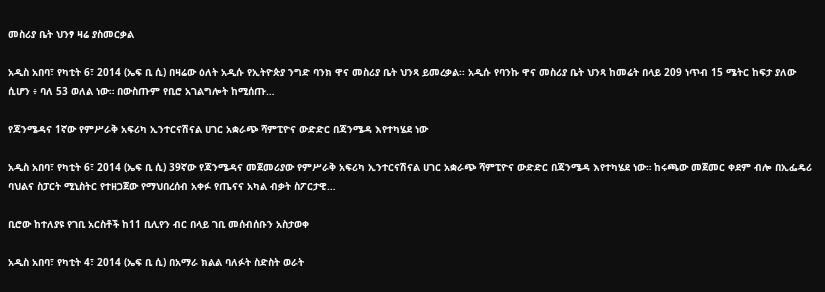መስሪያ ቤት ህንፃ ዛሬ ያስመርቃል

አዲስ አበባ፣ የካቲት 6፣ 2014 (ኤፍ ቢ ሲ) በዛሬው ዕለት አዲሱ የኢትዮጵያ ንግድ ባንክ ዋና መስሪያ ቤት ህንጻ ይመረቃል፡፡ አዲሱ የባንኩ ዋና መስሪያ ቤት ህንጻ ከመሬት በላይ 209 ነጥብ 15 ሜትር ከፍታ ያለው ሲሆን ፥ ባለ 53 ወለል ነው። በውስጡም የቢሮ አገልግሎት ከሚሰጡ…

የጃንሜዳና 1ኛው የምሥራቅ አፍሪካ ኢንተርናሽናል ሀገር አቋራጭ ሻምፒዮና ውድድር በጃንሜዳ እየተካሄደ ነው

አዲስ አበባ፣ የካቲት 6፣ 2014 (ኤፍ ቢ ሲ) 39ኛው የጃንሜዳና መጀመሪያው የምሥራቅ አፍሪካ ኢንተርናሽናል ሀገር አቋራጭ ሻምፒዮና ውድድር በጃንሜዳ እየተካሄደ ነው። ከሩጫው መጀመር ቀደም ብሎ በኢፌዴሪ ባህልና ስፓርት ሚኒስትር የተዘጋጀው የማህበረሰብ አቀፉ የጤናና አካል ብቃት ስፖርታዊ…

ቢሮው ከተለያዩ የገቢ አርስቶች ከ11 ቢሊየን ብር በላይ ገቢ መሰብሰቡን አስታወቀ

አዲስ አበባ፣ የካቲት 4፣ 2014 (ኤፍ ቢ ሲ) በአማራ ክልል ባለፉት ስድስት ወራት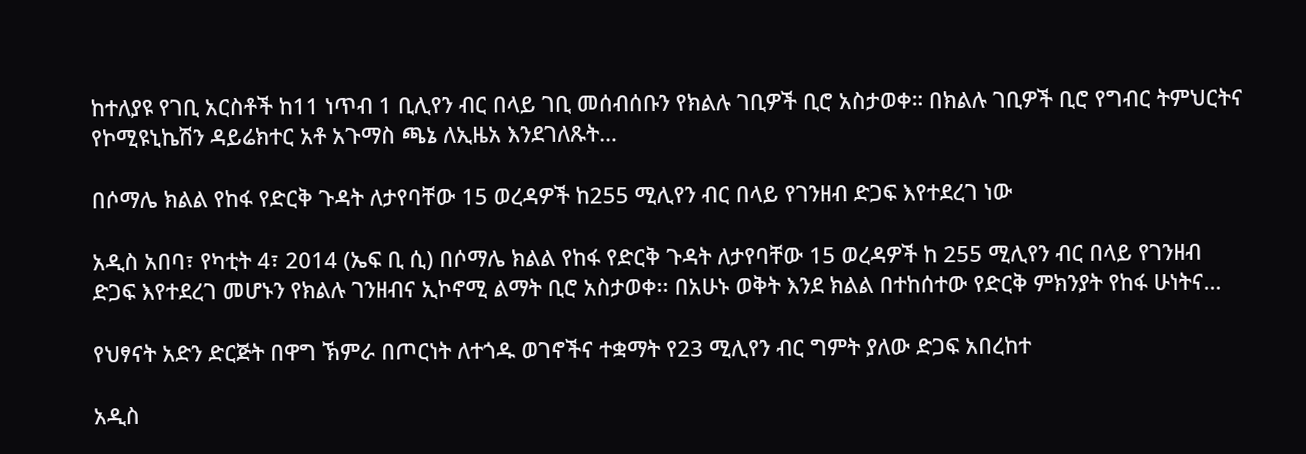ከተለያዩ የገቢ አርስቶች ከ11 ነጥብ 1 ቢሊየን ብር በላይ ገቢ መሰብሰቡን የክልሉ ገቢዎች ቢሮ አስታወቀ። በክልሉ ገቢዎች ቢሮ የግብር ትምህርትና የኮሚዩኒኬሽን ዳይሬክተር አቶ አጉማስ ጫኔ ለኢዜአ እንደገለጹት…

በሶማሌ ክልል የከፋ የድርቅ ጉዳት ለታየባቸው 15 ወረዳዎች ከ255 ሚሊየን ብር በላይ የገንዘብ ድጋፍ እየተደረገ ነው

አዲስ አበባ፣ የካቲት 4፣ 2014 (ኤፍ ቢ ሲ) በሶማሌ ክልል የከፋ የድርቅ ጉዳት ለታየባቸው 15 ወረዳዎች ከ 255 ሚሊየን ብር በላይ የገንዘብ ድጋፍ እየተደረገ መሆኑን የክልሉ ገንዘብና ኢኮኖሚ ልማት ቢሮ አስታወቀ፡፡ በአሁኑ ወቅት እንደ ክልል በተከሰተው የድርቅ ምክንያት የከፋ ሁነትና…

የህፃናት አድን ድርጅት በዋግ ኽምራ በጦርነት ለተጎዱ ወገኖችና ተቋማት የ23 ሚሊየን ብር ግምት ያለው ድጋፍ አበረከተ

አዲስ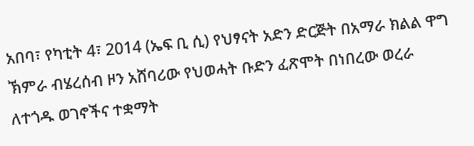አበባ፣ የካቲት 4፣ 2014 (ኤፍ ቢ ሲ) የህፃናት አድን ድርጅት በአማራ ክልል ዋግ ኽምራ ብሄረሰብ ዞን አሸባሪው የህወሓት ቡድን ፈጽሞት በነበረው ወረራ ለተጎዱ ወገኖችና ተቋማት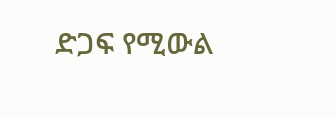ድጋፍ የሚውል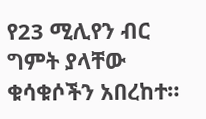የ23 ሚሊየን ብር ግምት ያላቸው ቁሳቁሶችን አበረከተ።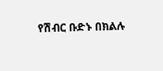የሽብር ቡድኑ በክልሉ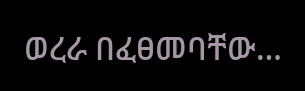ወረራ በፈፀመባቸው…